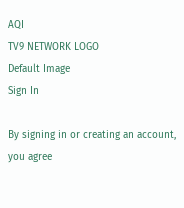AQI
TV9 NETWORK LOGO
Default Image
Sign In

By signing in or creating an account, you agree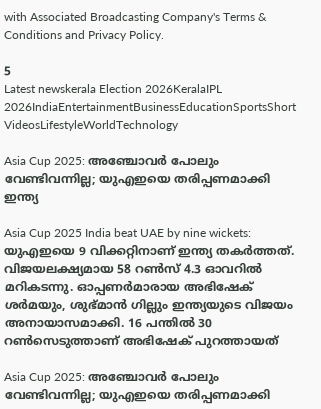with Associated Broadcasting Company's Terms & Conditions and Privacy Policy.

5
Latest newskerala Election 2026KeralaIPL 2026IndiaEntertainmentBusinessEducationSportsShort VideosLifestyleWorldTechnology

Asia Cup 2025: അഞ്ചോവര്‍ പോലും വേണ്ടിവന്നില്ല; യുഎഇയെ തരിപ്പണമാക്കി ഇന്ത്യ

Asia Cup 2025 India beat UAE by nine wickets: യുഎഇയെ 9 വിക്കറ്റിനാണ് ഇന്ത്യ തകര്‍ത്തത്. വിജയലക്ഷ്യമായ 58 റണ്‍സ് 4.3 ഓവറില്‍ മറികടന്നു. ഓപ്പണര്‍മാരായ അഭിഷേക് ശര്‍മയും, ശുഭ്മാന്‍ ഗില്ലും ഇന്ത്യയുടെ വിജയം അനായാസമാക്കി. 16 പന്തില്‍ 30 റണ്‍സെടുത്താണ് അഭിഷേക് പുറത്തായത്

Asia Cup 2025: അഞ്ചോവര്‍ പോലും വേണ്ടിവന്നില്ല; യുഎഇയെ തരിപ്പണമാക്കി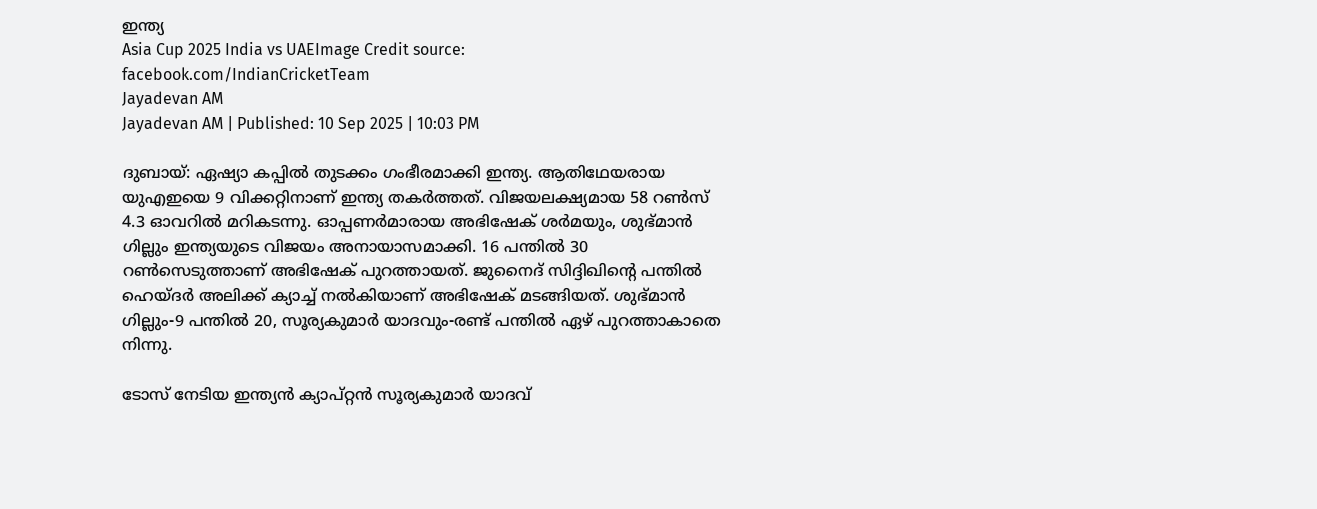ഇന്ത്യ
Asia Cup 2025 India vs UAEImage Credit source: facebook.com/IndianCricketTeam
Jayadevan AM
Jayadevan AM | Published: 10 Sep 2025 | 10:03 PM

ദുബായ്: ഏഷ്യാ കപ്പില്‍ തുടക്കം ഗംഭീരമാക്കി ഇന്ത്യ. ആതിഥേയരായ യുഎഇയെ 9 വിക്കറ്റിനാണ് ഇന്ത്യ തകര്‍ത്തത്. വിജയലക്ഷ്യമായ 58 റണ്‍സ് 4.3 ഓവറില്‍ മറികടന്നു. ഓപ്പണര്‍മാരായ അഭിഷേക് ശര്‍മയും, ശുഭ്മാന്‍ ഗില്ലും ഇന്ത്യയുടെ വിജയം അനായാസമാക്കി. 16 പന്തില്‍ 30 റണ്‍സെടുത്താണ് അഭിഷേക് പുറത്തായത്. ജുനൈദ് സിദ്ദിഖിന്റെ പന്തില്‍ ഹെയ്ദര്‍ അലിക്ക് ക്യാച്ച് നല്‍കിയാണ് അഭിഷേക് മടങ്ങിയത്. ശുഭ്മാന്‍ ഗില്ലും-9 പന്തില്‍ 20, സൂര്യകുമാര്‍ യാദവും-രണ്ട് പന്തില്‍ ഏഴ്‌ പുറത്താകാതെ നിന്നു.

ടോസ് നേടിയ ഇന്ത്യന്‍ ക്യാപ്റ്റന്‍ സൂര്യകുമാര്‍ യാദവ്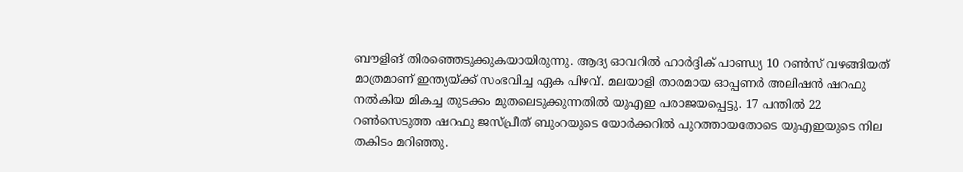ബൗളിങ് തിരഞ്ഞെടുക്കുകയായിരുന്നു. ആദ്യ ഓവറില്‍ ഹാര്‍ദ്ദിക് പാണ്ഡ്യ 10 റണ്‍സ് വഴങ്ങിയത് മാത്രമാണ് ഇന്ത്യയ്ക്ക് സംഭവിച്ച ഏക പിഴവ്. മലയാളി താരമായ ഓപ്പണര്‍ അലിഷന്‍ ഷറഫു നല്‍കിയ മികച്ച തുടക്കം മുതലെടുക്കുന്നതില്‍ യുഎഇ പരാജയപ്പെട്ടു. 17 പന്തില്‍ 22 റണ്‍സെടുത്ത ഷറഫു ജസ്പ്രീത് ബുംറയുടെ യോര്‍ക്കറില്‍ പുറത്തായതോടെ യുഎഇയുടെ നില തകിടം മറിഞ്ഞു.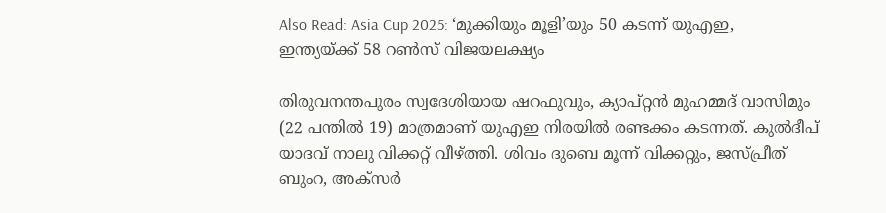Also Read: Asia Cup 2025: ‘മുക്കിയും മൂളി’യും 50 കടന്ന് യുഎഇ, ഇന്ത്യയ്ക്ക് 58 റണ്‍സ് വിജയലക്ഷ്യം

തിരുവനന്തപുരം സ്വദേശിയായ ഷറഫുവും, ക്യാപ്റ്റന്‍ മുഹമ്മദ് വാസിമും (22 പന്തില്‍ 19) മാത്രമാണ് യുഎഇ നിരയില്‍ രണ്ടക്കം കടന്നത്. കുല്‍ദീപ് യാദവ് നാലു വിക്കറ്റ് വീഴ്ത്തി. ശിവം ദുബെ മൂന്ന് വിക്കറ്റും, ജസ്പ്രീത് ബുംറ, അക്‌സര്‍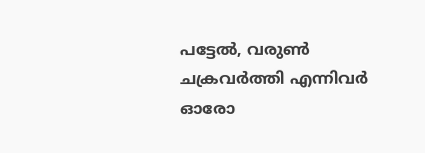പട്ടേല്‍, വരുണ്‍ ചക്രവര്‍ത്തി എന്നിവര്‍ ഓരോ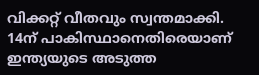വിക്കറ്റ് വീതവും സ്വന്തമാക്കി. 14ന് പാകിസ്ഥാനെതിരെയാണ് ഇന്ത്യയുടെ അടുത്ത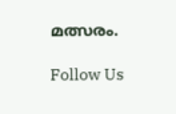മത്സരം.

Follow Us